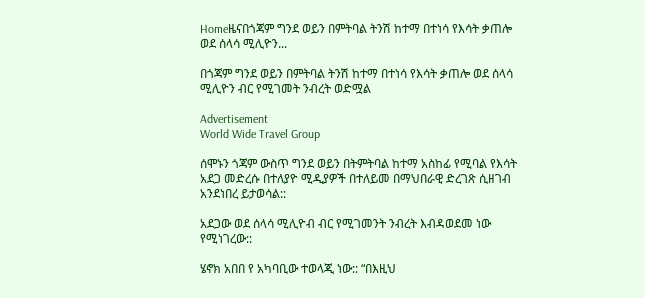Homeዜናበጎጃም ግንደ ወይን በምትባል ትንሽ ከተማ በተነሳ የእሳት ቃጠሎ ወደ ሰላሳ ሚሊዮን...

በጎጃም ግንደ ወይን በምትባል ትንሽ ከተማ በተነሳ የእሳት ቃጠሎ ወደ ሰላሳ ሚሊዮን ብር የሚገመት ንብረት ወድሟል

Advertisement
World Wide Travel Group

ሰሞኑን ጎጃም ውስጥ ግንደ ወይን በትምትባል ከተማ አስከፊ የሚባል የእሳት አደጋ መድረሱ በተለያዮ ሚዲያዎች በተለይመ በማህበራዊ ድረገጽ ሲዘገብ አንደነበረ ይታወሳል::

አደጋው ወደ ሰላሳ ሚሊዮብ ብር የሚገመንት ንብረት እብዳወደመ ነው የሚነገረው::

ሄኖክ አበበ የ አካባቢው ተወላጂ ነው:: “በእዚህ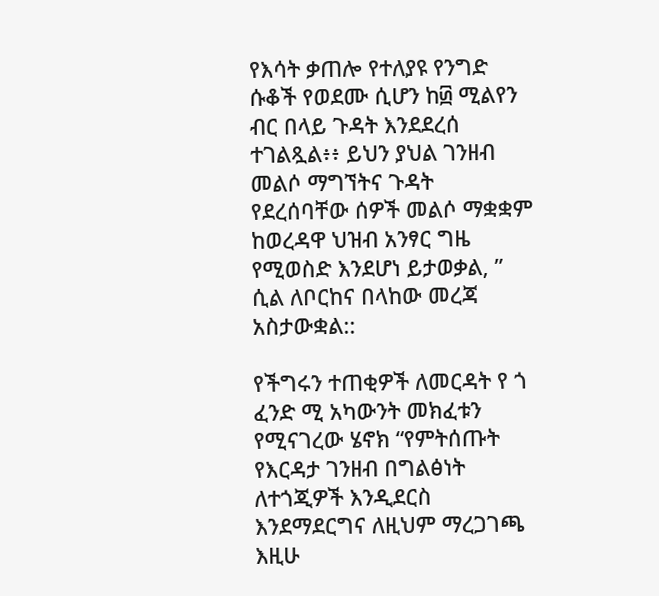የእሳት ቃጠሎ የተለያዩ የንግድ ሱቆች የወደሙ ሲሆን ከ፴ ሚልየን ብር በላይ ጉዳት እንደደረሰ ተገልጿል፥፥ ይህን ያህል ገንዘብ መልሶ ማግኘትና ጉዳት የደረሰባቸው ሰዎች መልሶ ማቋቋም ከወረዳዋ ህዝብ አንፃር ግዜ የሚወስድ እንደሆነ ይታወቃል, ” ሲል ለቦርከና በላከው መረጃ አስታውቋል::

የችግሩን ተጠቂዎች ለመርዳት የ ጎ ፈንድ ሚ አካውንት መክፈቱን የሚናገረው ሄኖክ “የምትሰጡት የእርዳታ ገንዘብ በግልፅነት ለተጎጂዎች እንዲደርስ እንደማደርግና ለዚህም ማረጋገጫ እዚሁ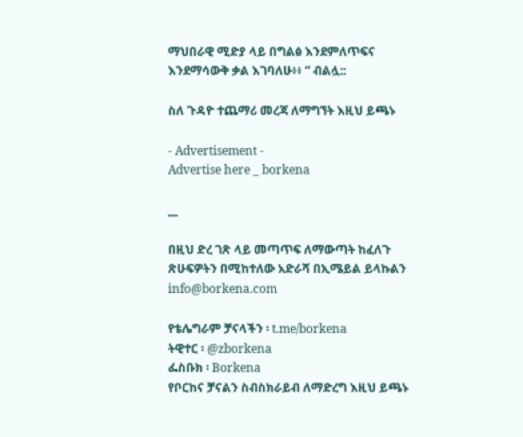ማህበራዊ ሚድያ ላይ በግልፅ እንደምለጥፍና እንደማሳውቅ ቃል እገባለሁ፥፥ ” ብልሏ::

ስለ ጉዳዮ ተጨማሪ መረጃ ለማግኘት እዚህ ይጫኑ

- Advertisement -
Advertise here _ borkena

__

በዚህ ድረ ገጽ ላይ መጣጥፍ ለማውጣት ከፈለጉ ጽሁፍዎትን በሚከተለው አድራሻ በኢሜይል ይላኩልን info@borkena.com

የቴሌግራም ቻናላችን ፡ t.me/borkena
ትዊተር ፡ @zborkena
ፌስቡክ ፡ Borkena
የቦርከና ቻናልን ስብስክራይብ ለማድረግ እዚህ ይጫኑ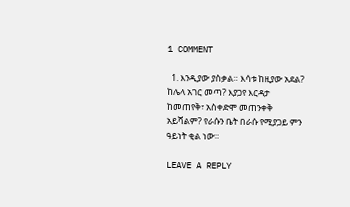1 COMMENT

  1. እንዲያው ያስቃል። እሳቱ ከዚያው አደል? ከሌላ አገር መጣ? እያጋየ እርዳታ ከመጠየቅ፣ አስቀድሞ መጠንቀቅ አይሻልም? የራሱን ቤት በራሱ የሚያጋይ ምን ዓይነት ቂል ነው።

LEAVE A REPLY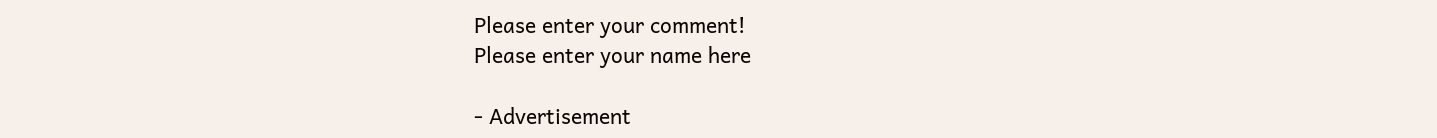Please enter your comment!
Please enter your name here

- Advertisement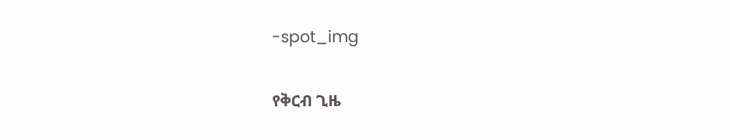-spot_img

የቅርብ ጊዜ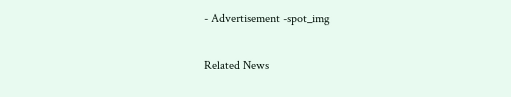- Advertisement -spot_img

Related News